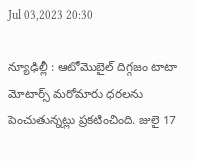Jul 03,2023 20:30

న్యూఢిల్లీ : ఆటోమొబైల్‌ దిగ్గజం టాటా మోటార్స్‌ మరోమారు ధరలను పెంచుతున్నట్లు ప్రకటించింది. జులై 17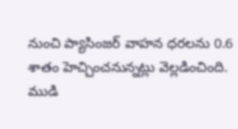నుంచి ప్యాసింజర్‌ వాహన ధరలను 0.6 శాతం హెచ్చించనున్నట్లు వెల్లడించింది. ముడి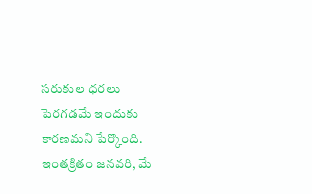సరుకుల ధరలు పెరగడమే ఇందుకు కారణమని పేర్కొంది. ఇంతక్రితం జనవరి, మే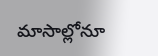మాసాల్లోనూ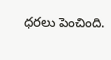ధరలు పెంచింది.